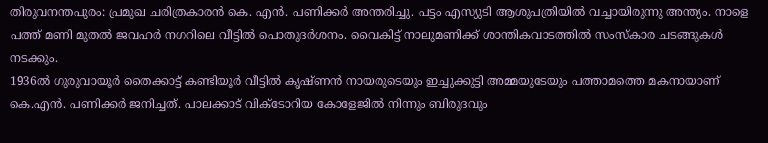തിരുവനന്തപുരം: പ്രമുഖ ചരിത്രകാരൻ കെ. എൻ. പണിക്കർ അന്തരിച്ചു. പട്ടം എസ്യുടി ആശുപത്രിയിൽ വച്ചായിരുന്നു അന്ത്യം. നാളെ പത്ത് മണി മുതൽ ജവഹർ നഗറിലെ വീട്ടിൽ പൊതുദർശനം. വൈകിട്ട് നാലുമണിക്ക് ശാന്തികവാടത്തിൽ സംസ്കാര ചടങ്ങുകൾ നടക്കും.
1936ൽ ഗുരുവായൂർ തൈക്കാട്ട് കണ്ടിയൂർ വീട്ടിൽ കൃഷ്ണൻ നായരുടെയും ഇച്ചുക്കുട്ടി അമ്മയുടേയും പത്താമത്തെ മകനായാണ് കെ.എൻ. പണിക്കർ ജനിച്ചത്. പാലക്കാട് വിക്ടോറിയ കോളേജിൽ നിന്നും ബിരുദവും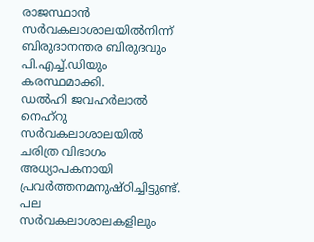രാജസ്ഥാൻ സർവകലാശാലയിൽനിന്ന് ബിരുദാനന്തര ബിരുദവും പി.എച്ച്.ഡിയും കരസ്ഥമാക്കി.
ഡൽഹി ജവഹർലാൽ നെഹ്റു സർവകലാശാലയിൽ ചരിത്ര വിഭാഗം അധ്യാപകനായി പ്രവർത്തനമനുഷ്ഠിച്ചിട്ടുണ്ട്. പല സർവകലാശാലകളിലും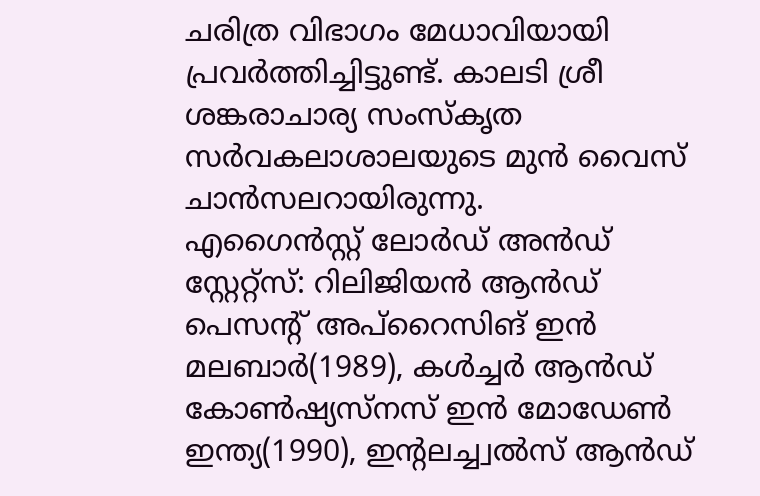ചരിത്ര വിഭാഗം മേധാവിയായി പ്രവർത്തിച്ചിട്ടുണ്ട്. കാലടി ശ്രീ ശങ്കരാചാര്യ സംസ്കൃത സർവകലാശാലയുടെ മുൻ വൈസ് ചാൻസലറായിരുന്നു.
എഗൈൻസ്റ്റ് ലോർഡ് അൻഡ് സ്റ്റേറ്റ്സ്: റിലിജിയൻ ആൻഡ് പെസൻ്റ് അപ്റൈസിങ് ഇൻ മലബാർ(1989), കൾച്ചർ ആൻഡ് കോൺഷ്യസ്നസ് ഇൻ മോഡേൺ ഇന്ത്യ(1990), ഇൻ്റലച്ച്വൽസ് ആൻഡ്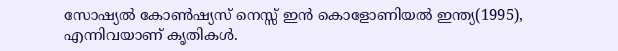സോഷ്യൽ കോൺഷ്യസ് നെസ്സ് ഇൻ കൊളോണിയൽ ഇന്ത്യ(1995), എന്നിവയാണ് കൃതികൾ.